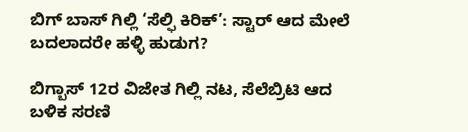ಬಿಗ್ ಬಾಸ್ ಗಿಲ್ಲಿ ‘ಸೆಲ್ಫಿ ಕಿರಿಕ್’: ಸ್ಟಾರ್ ಆದ ಮೇಲೆ ಬದಲಾದರೇ ಹಳ್ಳಿ ಹುಡುಗ?

ಬಿಗ್ಬಾಸ್ 12ರ ವಿಜೇತ ಗಿಲ್ಲಿ ನಟ, ಸೆಲೆಬ್ರಿಟಿ ಆದ ಬಳಿಕ ಸರಣಿ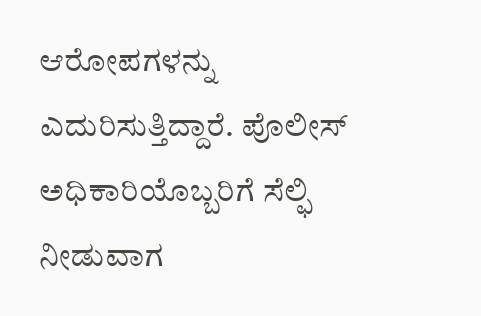ಆರೋಪಗಳನ್ನು ಎದುರಿಸುತ್ತಿದ್ದಾರೆ. ಪೊಲೀಸ್ ಅಧಿಕಾರಿಯೊಬ್ಬರಿಗೆ ಸೆಲ್ಫಿ ನೀಡುವಾಗ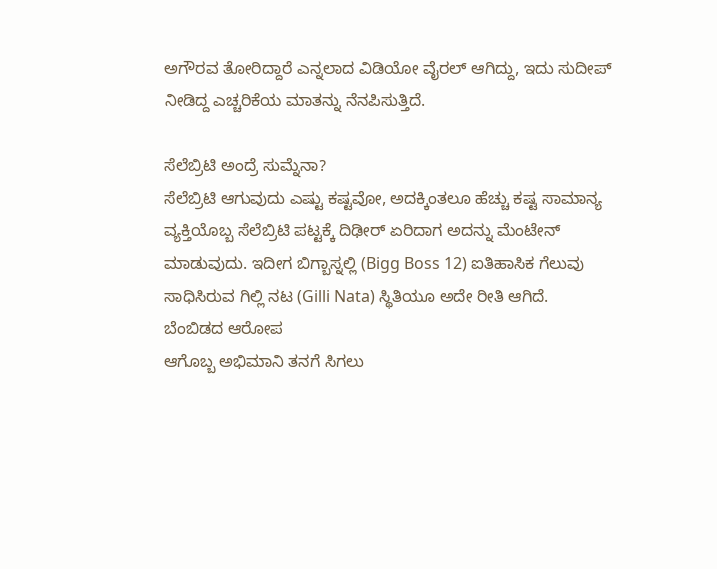ಅಗೌರವ ತೋರಿದ್ದಾರೆ ಎನ್ನಲಾದ ವಿಡಿಯೋ ವೈರಲ್ ಆಗಿದ್ದು, ಇದು ಸುದೀಪ್ ನೀಡಿದ್ದ ಎಚ್ಚರಿಕೆಯ ಮಾತನ್ನು ನೆನಪಿಸುತ್ತಿದೆ.

ಸೆಲೆಬ್ರಿಟಿ ಅಂದ್ರೆ ಸುಮ್ನೆನಾ?
ಸೆಲೆಬ್ರಿಟಿ ಆಗುವುದು ಎಷ್ಟು ಕಷ್ಟವೋ, ಅದಕ್ಕಿಂತಲೂ ಹೆಚ್ಚು ಕಷ್ಟ ಸಾಮಾನ್ಯ ವ್ಯಕ್ತಿಯೊಬ್ಬ ಸೆಲೆಬ್ರಿಟಿ ಪಟ್ಟಕ್ಕೆ ದಿಢೀರ್ ಏರಿದಾಗ ಅದನ್ನು ಮೆಂಟೇನ್ ಮಾಡುವುದು. ಇದೀಗ ಬಿಗ್ಬಾಸ್ನಲ್ಲಿ (Bigg Boss 12) ಐತಿಹಾಸಿಕ ಗೆಲುವು ಸಾಧಿಸಿರುವ ಗಿಲ್ಲಿ ನಟ (Gilli Nata) ಸ್ಥಿತಿಯೂ ಅದೇ ರೀತಿ ಆಗಿದೆ.
ಬೆಂಬಿಡದ ಆರೋಪ
ಆಗೊಬ್ಬ ಅಭಿಮಾನಿ ತನಗೆ ಸಿಗಲು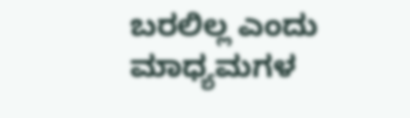ಬರಲಿಲ್ಲ ಎಂದು ಮಾಧ್ಯಮಗಳ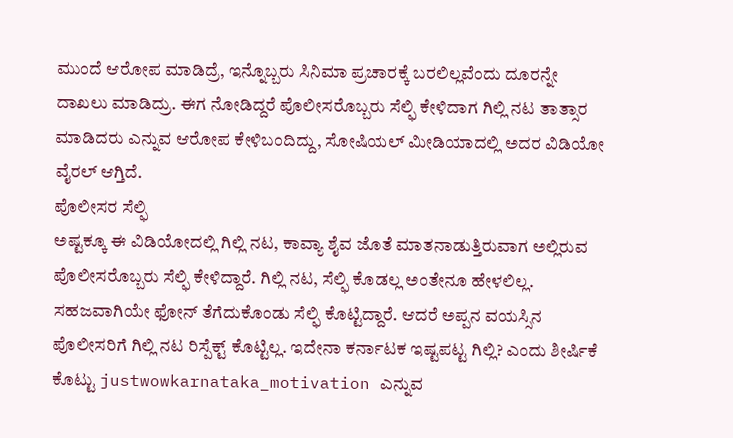ಮುಂದೆ ಆರೋಪ ಮಾಡಿದ್ರೆ, ಇನ್ನೊಬ್ಬರು ಸಿನಿಮಾ ಪ್ರಚಾರಕ್ಕೆ ಬರಲಿಲ್ಲವೆಂದು ದೂರನ್ನೇ ದಾಖಲು ಮಾಡಿದ್ರು. ಈಗ ನೋಡಿದ್ದರೆ ಪೊಲೀಸರೊಬ್ಬರು ಸೆಲ್ಫಿ ಕೇಳಿದಾಗ ಗಿಲ್ಲಿ ನಟ ತಾತ್ಸಾರ ಮಾಡಿದರು ಎನ್ನುವ ಆರೋಪ ಕೇಳಿಬಂದಿದ್ದು, ಸೋಷಿಯಲ್ ಮೀಡಿಯಾದಲ್ಲಿ ಅದರ ವಿಡಿಯೋ ವೈರಲ್ ಆಗ್ತಿದೆ.
ಪೊಲೀಸರ ಸೆಲ್ಫಿ
ಅಷ್ಟಕ್ಕೂ ಈ ವಿಡಿಯೋದಲ್ಲಿ ಗಿಲ್ಲಿ ನಟ, ಕಾವ್ಯಾ ಶೈವ ಜೊತೆ ಮಾತನಾಡುತ್ತಿರುವಾಗ ಅಲ್ಲಿರುವ ಪೊಲೀಸರೊಬ್ಬರು ಸೆಲ್ಫಿ ಕೇಳಿದ್ದಾರೆ. ಗಿಲ್ಲಿ ನಟ, ಸೆಲ್ಫಿ ಕೊಡಲ್ಲ ಅಂತೇನೂ ಹೇಳಲಿಲ್ಲ. ಸಹಜವಾಗಿಯೇ ಫೋನ್ ತೆಗೆದುಕೊಂಡು ಸೆಲ್ಫಿ ಕೊಟ್ಟಿದ್ದಾರೆ. ಆದರೆ ಅಪ್ಪನ ವಯಸ್ಸಿನ ಪೊಲೀಸರಿಗೆ ಗಿಲ್ಲಿ ನಟ ರಿಸ್ಪೆಕ್ಟ್ ಕೊಟ್ಟಿಲ್ಲ. ಇದೇನಾ ಕರ್ನಾಟಕ ಇಷ್ಟಪಟ್ಟ ಗಿಲ್ಲಿ? ಎಂದು ಶೀರ್ಷಿಕೆ ಕೊಟ್ಟು justwowkarnataka_motivation ಎನ್ನುವ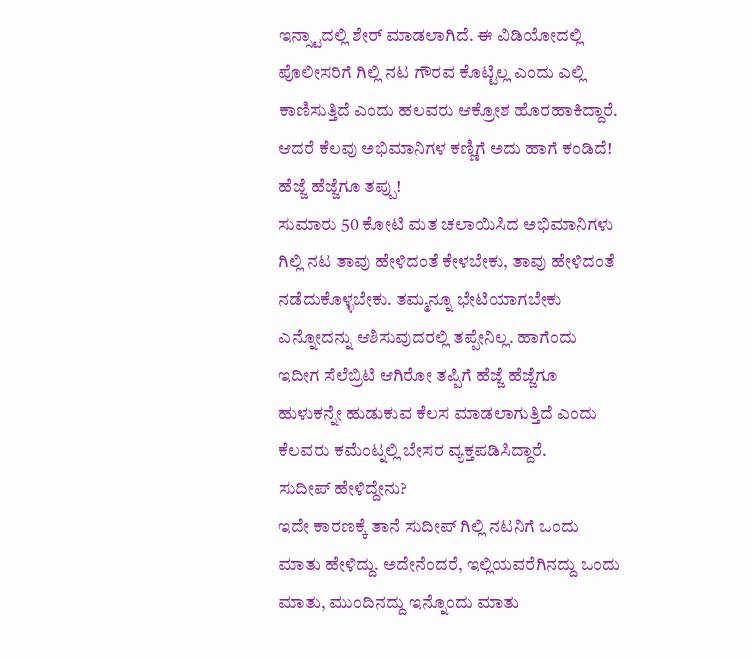ಇನ್ಸ್ಟಾದಲ್ಲಿ ಶೇರ್ ಮಾಡಲಾಗಿದೆ. ಈ ವಿಡಿಯೋದಲ್ಲಿ ಪೊಲೀಸರಿಗೆ ಗಿಲ್ಲಿ ನಟ ಗೌರವ ಕೊಟ್ಟಿಲ್ಲ ಎಂದು ಎಲ್ಲಿ ಕಾಣಿಸುತ್ತಿದೆ ಎಂದು ಹಲವರು ಆಕ್ರೋಶ ಹೊರಹಾಕಿದ್ದಾರೆ. ಆದರೆ ಕೆಲವು ಅಭಿಮಾನಿಗಳ ಕಣ್ಣಿಗೆ ಅದು ಹಾಗೆ ಕಂಡಿದೆ!
ಹೆಜ್ಜೆ ಹೆಜ್ಜೆಗೂ ತಪ್ಪು!
ಸುಮಾರು 50 ಕೋಟಿ ಮತ ಚಲಾಯಿಸಿದ ಅಭಿಮಾನಿಗಳು ಗಿಲ್ಲಿ ನಟ ತಾವು ಹೇಳಿದಂತೆ ಕೇಳಬೇಕು, ತಾವು ಹೇಳಿದಂತೆ ನಡೆದುಕೊಳ್ಳಬೇಕು. ತಮ್ಮನ್ನೂ ಭೇಟಿಯಾಗಬೇಕು ಎನ್ನೋದನ್ನು ಆಶಿಸುವುದರಲ್ಲಿ ತಪ್ಪೇನಿಲ್ಲ. ಹಾಗೆಂದು ಇದೀಗ ಸೆಲೆಬ್ರಿಟಿ ಆಗಿರೋ ತಪ್ಪಿಗೆ ಹೆಜ್ಜೆ ಹೆಜ್ಜೆಗೂ ಹುಳುಕನ್ನೇ ಹುಡುಕುವ ಕೆಲಸ ಮಾಡಲಾಗುತ್ತಿದೆ ಎಂದು ಕೆಲವರು ಕಮೆಂಟ್ನಲ್ಲಿ ಬೇಸರ ವ್ಯಕ್ತಪಡಿಸಿದ್ದಾರೆ.
ಸುದೀಪ್ ಹೇಳಿದ್ದೇನು?
ಇದೇ ಕಾರಣಕ್ಕೆ ತಾನೆ ಸುದೀಪ್ ಗಿಲ್ಲಿ ನಟನಿಗೆ ಒಂದು ಮಾತು ಹೇಳಿದ್ದು. ಅದೇನೆಂದರೆ, ಇಲ್ಲಿಯವರೆಗಿನದ್ದು ಒಂದು ಮಾತು, ಮುಂದಿನದ್ದು ಇನ್ನೊಂದು ಮಾತು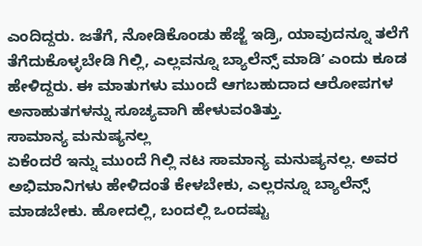ಎಂದಿದ್ದರು. ಜತೆಗೆ, ನೋಡಿಕೊಂಡು ಹೆಜ್ಜೆ ಇಡ್ರಿ, ಯಾವುದನ್ನೂ ತಲೆಗೆ ತೆಗೆದುಕೊಳ್ಳಬೇಡಿ ಗಿಲ್ಲಿ, ಎಲ್ಲವನ್ನೂ ಬ್ಯಾಲೆನ್ಸ್ ಮಾಡಿʼ ಎಂದು ಕೂಡ ಹೇಳಿದ್ದರು. ಈ ಮಾತುಗಳು ಮುಂದೆ ಆಗಬಹುದಾದ ಆರೋಪಗಳ ಅನಾಹುತಗಳನ್ನು ಸೂಚ್ಯವಾಗಿ ಹೇಳುವಂತಿತ್ತು.
ಸಾಮಾನ್ಯ ಮನುಷ್ಯನಲ್ಲ
ಏಕೆಂದರೆ ಇನ್ನು ಮುಂದೆ ಗಿಲ್ಲಿ ನಟ ಸಾಮಾನ್ಯ ಮನುಷ್ಯನಲ್ಲ. ಅವರ ಅಭಿಮಾನಿಗಳು ಹೇಳಿದಂತೆ ಕೇಳಬೇಕು, ಎಲ್ಲರನ್ನೂ ಬ್ಯಾಲೆನ್ಸ್ ಮಾಡಬೇಕು. ಹೋದಲ್ಲಿ, ಬಂದಲ್ಲಿ ಒಂದಷ್ಟು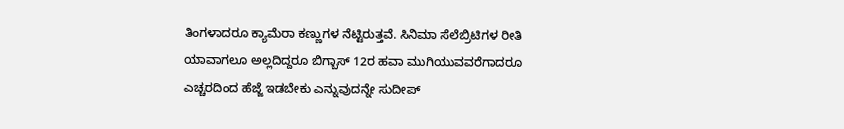ತಿಂಗಳಾದರೂ ಕ್ಯಾಮೆರಾ ಕಣ್ಣುಗಳ ನೆಟ್ಟಿರುತ್ತವೆ. ಸಿನಿಮಾ ಸೆಲೆಬ್ರಿಟಿಗಳ ರೀತಿ ಯಾವಾಗಲೂ ಅಲ್ಲದಿದ್ದರೂ ಬಿಗ್ಬಾಸ್ 12ರ ಹವಾ ಮುಗಿಯುವವರೆಗಾದರೂ ಎಚ್ಚರದಿಂದ ಹೆಜ್ಜೆ ಇಡಬೇಕು ಎನ್ನುವುದನ್ನೇ ಸುದೀಪ್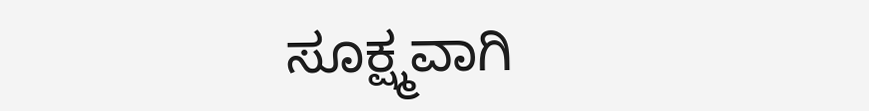ಸೂಕ್ಷ್ಮವಾಗಿ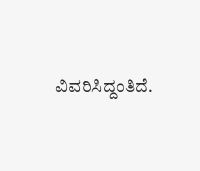ವಿವರಿಸಿದ್ದಂತಿದೆ.